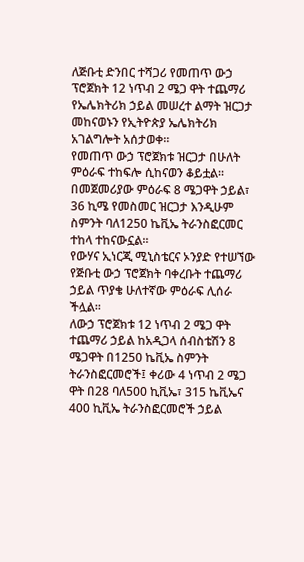ለጅቡቲ ድንበር ተሻጋሪ የመጠጥ ውኃ ፕሮጀክት 12 ነጥብ 2 ሜጋ ዋት ተጨማሪ የኤሌክትሪክ ኃይል መሠረተ ልማት ዝርጋታ መከናወኑን የኢትዮጵያ ኤሌክትሪክ አገልግሎት አሰታወቀ።
የመጠጥ ውኃ ፕሮጀክቱ ዝርጋታ በሁለት ምዕራፍ ተከፍሎ ሲከናወን ቆይቷል። በመጀመሪያው ምዕራፍ 8 ሜጋዋት ኃይል፣ 36 ኪሜ የመስመር ዝርጋታ እንዲሁም ስምንት ባለ1250 ኬቪኤ ትራንስፎርመር ተከላ ተከናውኗል።
የውሃና ኢነርጂ ሚኒስቴርና ኦንያድ የተሠኘው የጅቡቲ ውኃ ፕሮጀክት ባቀረቡት ተጨማሪ ኃይል ጥያቄ ሁለተኛው ምዕራፍ ሊሰራ ችሏል፡፡
ለውኃ ፕሮጀክቱ 12 ነጥብ 2 ሜጋ ዋት ተጨማሪ ኃይል ከአዲጋላ ሰብስቴሽን 8 ሜጋዋት በ1250 ኬቪኤ ስምንት ትራንስፎርመሮች፤ ቀሪው 4 ነጥብ 2 ሜጋ ዋት በ28 ባለ500 ኪቪኤ፣ 315 ኬቪኤና 400 ኪቪኤ ትራንስፎርመሮች ኃይል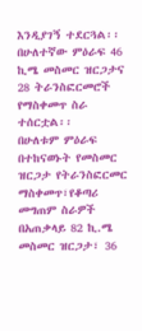እንዲያገኝ ተደርጓል፡፡
በሁለተኛው ምዕራፍ 46 ኪሜ መስመር ዝርጋታና 28 ትራንስፎርመሮች የማስቀመጥ ስራ ተሰርቷል፡፡
በሁለቱም ምዕራፍ በተከናወኑት የመስመር ዝርጋታ የትራንስፎርመር ማስቀመጥ፣የቆጣሪ መግጠም ስራዎች በአጠቃላይ 82 ኪ.ሜ መስመር ዝርጋታ፣ 36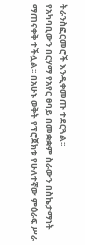ትራንስፎርመሮች እንዲቀመጡ ተደርጓል፡፡
የአካባቢውን በርሃማ የአየር ፀባይ በመቋቋም ስራውን በስኬታማነት ማጠናቀቅ ተችሏል፡፡ በአሁኑ ወቅት የፕሮጀክቱ የሁለተኛው ምዕራፍ ሥራ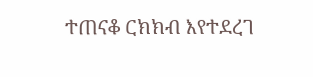ተጠናቆ ርክክብ እየተደረገ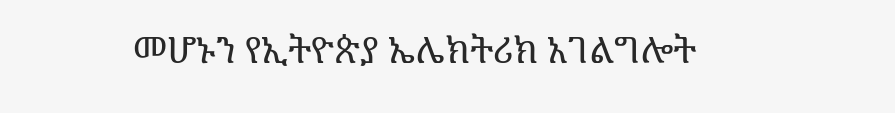መሆኑን የኢትዮጵያ ኤሌክትሪክ አገልግሎት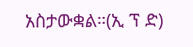አስታውቋል።(ኢ ፕ ድ)